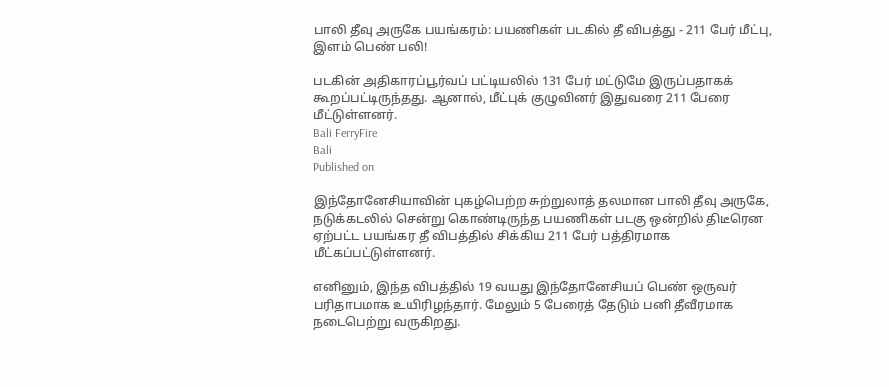பாலி தீவு அருகே பயங்கரம்: பயணிகள் படகில் தீ விபத்து - 211 பேர் மீட்பு, இளம் பெண் பலி!

படகின் அதிகாரப்பூர்வப் பட்டியலில் 131 பேர் மட்டுமே இருப்பதாகக் கூறப்பட்டிருந்தது. ஆனால், மீட்புக் குழுவினர் இதுவரை 211 பேரை மீட்டுள்ளனர்.
Bali FerryFire
Bali
Published on

இந்தோனேசியாவின் புகழ்பெற்ற சுற்றுலாத் தலமான பாலி தீவு அருகே, நடுக்கடலில் சென்று கொண்டிருந்த பயணிகள் படகு ஒன்றில் திடீரென ஏற்பட்ட பயங்கர தீ விபத்தில் சிக்கிய 211 பேர் பத்திரமாக மீட்கப்பட்டுள்ளனர்.

எனினும், இந்த விபத்தில் 19 வயது இந்தோனேசியப் பெண் ஒருவர் பரிதாபமாக உயிரிழந்தார். மேலும் 5 பேரைத் தேடும் பனி தீவீரமாக நடைபெற்று வருகிறது.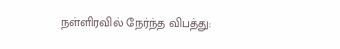நள்ளிரவில் நேர்ந்த விபத்து: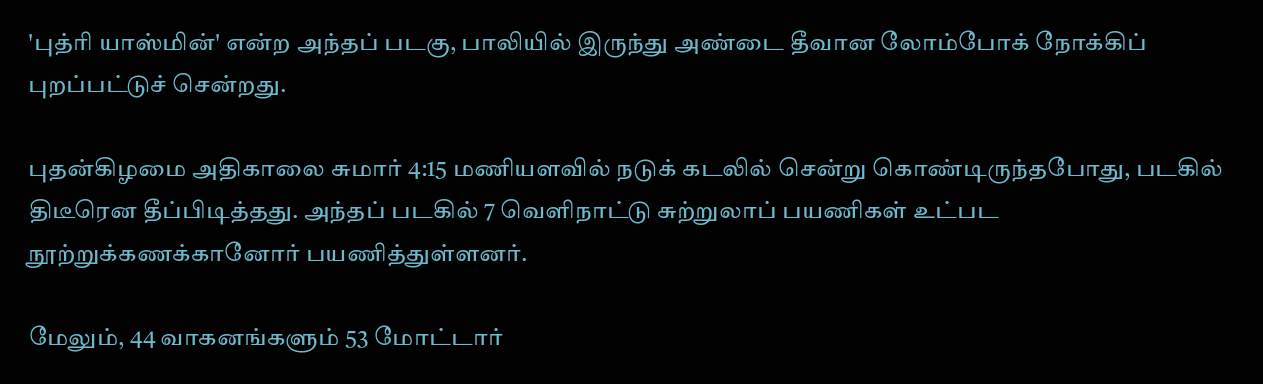'புத்ரி யாஸ்மின்' என்ற அந்தப் படகு, பாலியில் இருந்து அண்டை தீவான லோம்போக் நோக்கிப் புறப்பட்டுச் சென்றது.

புதன்கிழமை அதிகாலை சுமார் 4:15 மணியளவில் நடுக் கடலில் சென்று கொண்டிருந்தபோது, படகில் திடீரென தீப்பிடித்தது. அந்தப் படகில் 7 வெளிநாட்டு சுற்றுலாப் பயணிகள் உட்பட நூற்றுக்கணக்கானோர் பயணித்துள்ளனர்.

மேலும், 44 வாகனங்களும் 53 மோட்டார்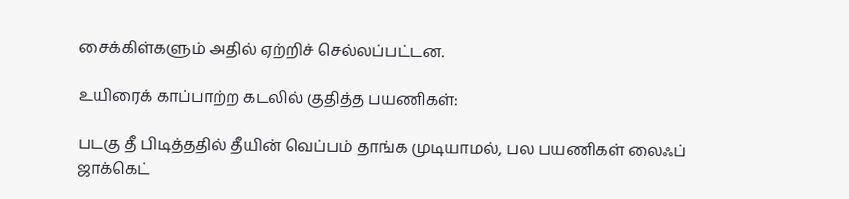சைக்கிள்களும் அதில் ஏற்றிச் செல்லப்பட்டன.

உயிரைக் காப்பாற்ற கடலில் குதித்த பயணிகள்:

படகு தீ பிடித்ததில் தீயின் வெப்பம் தாங்க முடியாமல், பல பயணிகள் லைஃப் ஜாக்கெட்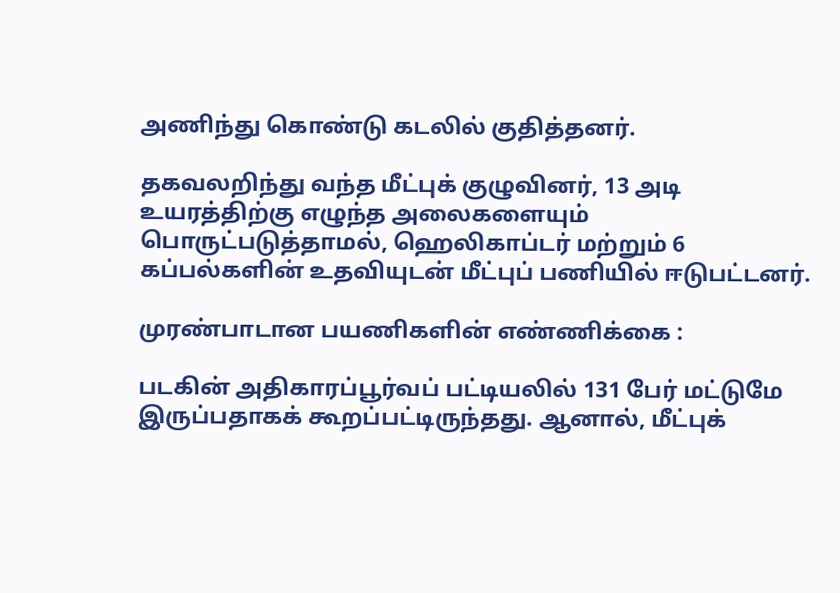அணிந்து கொண்டு கடலில் குதித்தனர்.

தகவலறிந்து வந்த மீட்புக் குழுவினர், 13 அடி உயரத்திற்கு எழுந்த அலைகளையும் பொருட்படுத்தாமல், ஹெலிகாப்டர் மற்றும் 6 கப்பல்களின் உதவியுடன் மீட்புப் பணியில் ஈடுபட்டனர்.

முரண்பாடான பயணிகளின் எண்ணிக்கை :

படகின் அதிகாரப்பூர்வப் பட்டியலில் 131 பேர் மட்டுமே இருப்பதாகக் கூறப்பட்டிருந்தது. ஆனால், மீட்புக்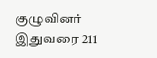குழுவினர் இதுவரை 211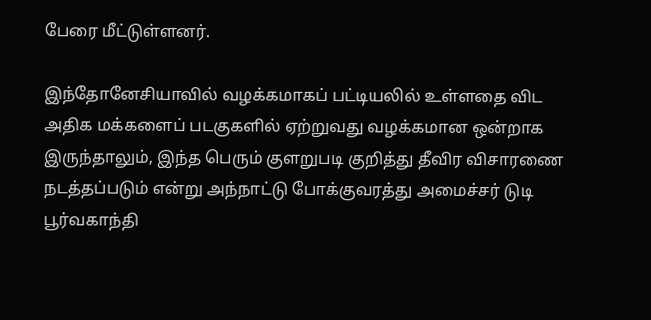பேரை மீட்டுள்ளனர்.

இந்தோனேசியாவில் வழக்கமாகப் பட்டியலில் உள்ளதை விட அதிக மக்களைப் படகுகளில் ஏற்றுவது வழக்கமான ஒன்றாக இருந்தாலும், இந்த பெரும் குளறுபடி குறித்து தீவிர விசாரணை நடத்தப்படும் என்று அந்நாட்டு போக்குவரத்து அமைச்சர் டுடி பூர்வகாந்தி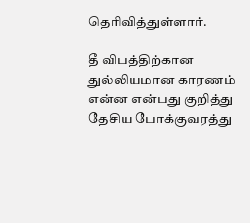தெரிவித்துள்ளார்.

தீ விபத்திற்கான துல்லியமான காரணம் என்ன என்பது குறித்து தேசிய போக்குவரத்து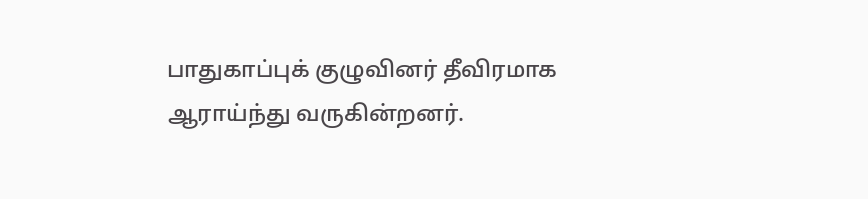பாதுகாப்புக் குழுவினர் தீவிரமாக ஆராய்ந்து வருகின்றனர்.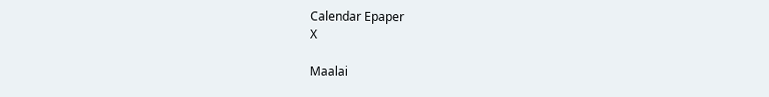Calendar Epaper
X

Maalai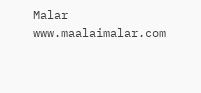Malar
www.maalaimalar.com